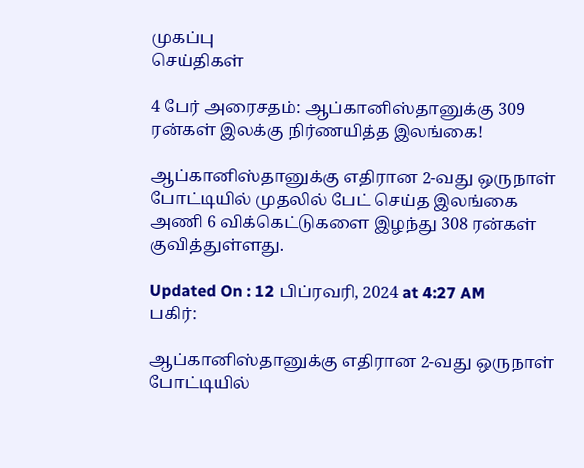முகப்பு
செய்திகள்

4 பேர் அரைசதம்: ஆப்கானிஸ்தானுக்கு 309 ரன்கள் இலக்கு நிர்ணயித்த இலங்கை!

ஆப்கானிஸ்தானுக்கு எதிரான 2-வது ஒருநாள் போட்டியில் முதலில் பேட் செய்த இலங்கை அணி 6 விக்கெட்டுகளை இழந்து 308 ரன்கள் குவித்துள்ளது.

Updated On : 12 பிப்ரவரி, 2024 at 4:27 AM
பகிர்:

ஆப்கானிஸ்தானுக்கு எதிரான 2-வது ஒருநாள் போட்டியில்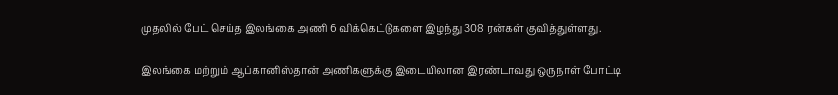முதலில் பேட் செய்த இலங்கை அணி 6 விக்கெட்டுகளை இழந்து 308 ரன்கள் குவித்துள்ளது.

இலங்கை மற்றும் ஆப்கானிஸ்தான் அணிகளுக்கு இடையிலான இரண்டாவது ஒருநாள் போட்டி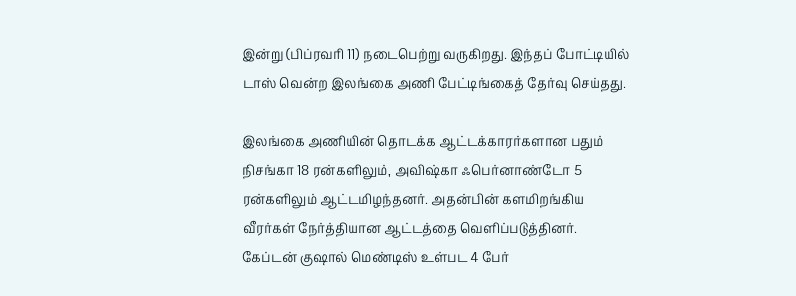இன்று (பிப்ரவரி 11) நடைபெற்று வருகிறது. இந்தப் போட்டியில் டாஸ் வென்ற இலங்கை அணி பேட்டிங்கைத் தேர்வு செய்தது.

இலங்கை அணியின் தொடக்க ஆட்டக்காரர்களான பதும் நிசங்கா 18 ரன்களிலும், அவிஷ்கா ஃபெர்னாண்டோ 5 ரன்களிலும் ஆட்டமிழந்தனர். அதன்பின் களமிறங்கிய வீரர்கள் நேர்த்தியான ஆட்டத்தை வெளிப்படுத்தினர். கேப்டன் குஷால் மெண்டிஸ் உள்பட 4 பேர்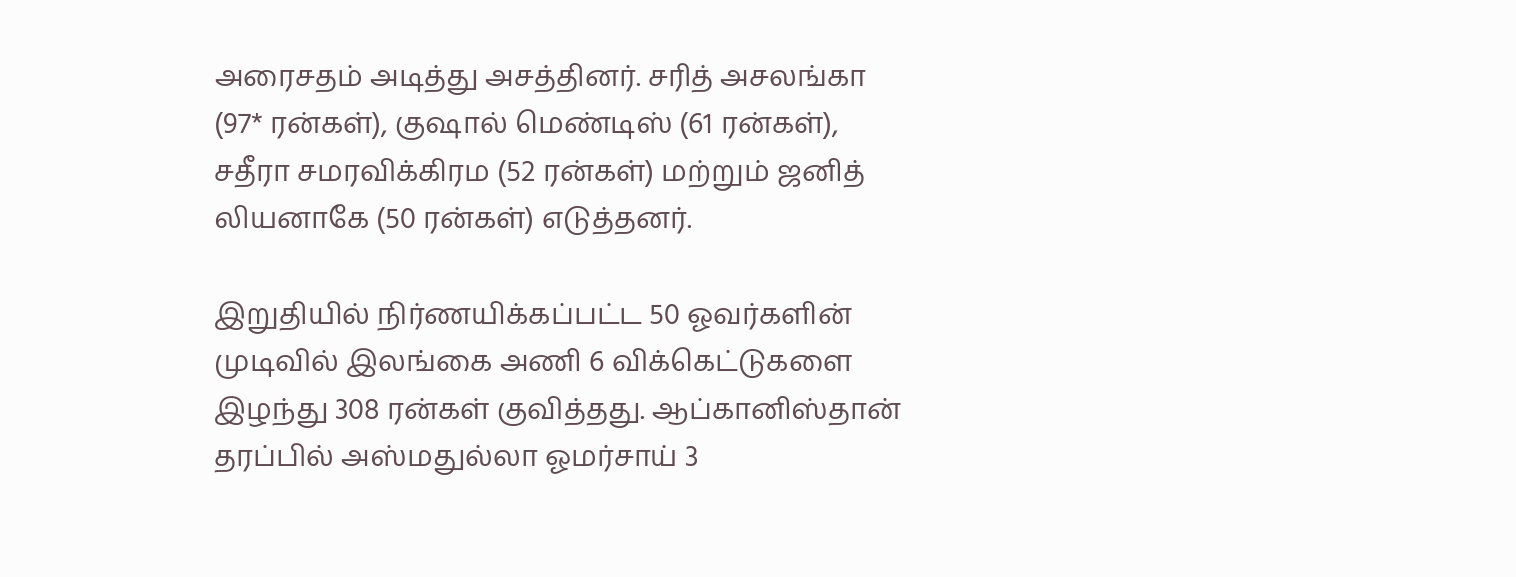அரைசதம் அடித்து அசத்தினர். சரித் அசலங்கா (97* ரன்கள்), குஷால் மெண்டிஸ் (61 ரன்கள்), சதீரா சமரவிக்கிரம (52 ரன்கள்) மற்றும் ஜனித் லியனாகே (50 ரன்கள்) எடுத்தனர்.

இறுதியில் நிர்ணயிக்கப்பட்ட 50 ஓவர்களின் முடிவில் இலங்கை அணி 6 விக்கெட்டுகளை இழந்து 308 ரன்கள் குவித்தது. ஆப்கானிஸ்தான் தரப்பில் அஸ்மதுல்லா ஓமர்சாய் 3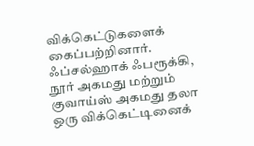விக்கெட்டுகளைக் கைப்பற்றினார். ஃப்சல்ஹாக் ஃபரூக்கி, நூர் அகமது மற்றும் குவாய்ஸ் அகமது தலா ஒரு விக்கெட்டினைக்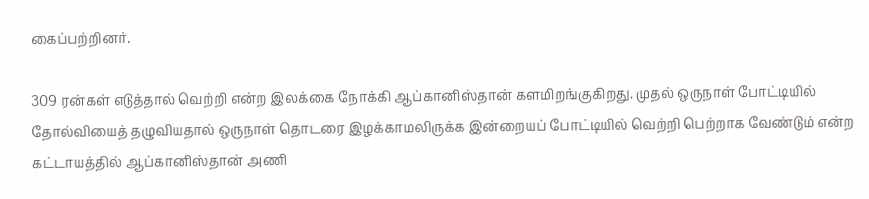கைப்பற்றினர்.

309 ரன்கள் எடுத்தால் வெற்றி என்ற இலக்கை நோக்கி ஆப்கானிஸ்தான் களமிறங்குகிறது. முதல் ஒருநாள் போட்டியில் தோல்வியைத் தழுவியதால் ஒருநாள் தொடரை இழக்காமலிருக்க இன்றையப் போட்டியில் வெற்றி பெற்றாக வேண்டும் என்ற கட்டாயத்தில் ஆப்கானிஸ்தான் அணி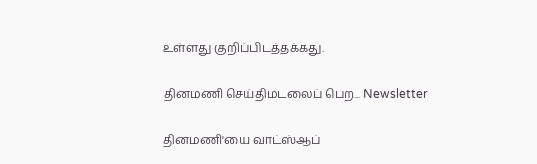உள்ளது குறிப்பிடத்தக்கது.

தினமணி செய்திமடலைப் பெற... Newsletter

தினமணி'யை வாட்ஸ்ஆப்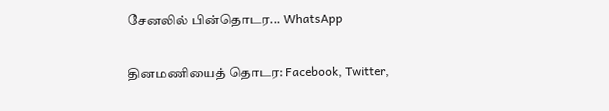சேனலில் பின்தொடர... WhatsApp

தினமணியைத் தொடர: Facebook, Twitter,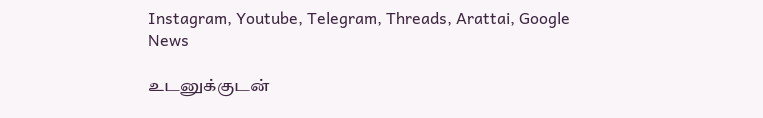Instagram, Youtube, Telegram, Threads, Arattai, Google News

உடனுக்குடன்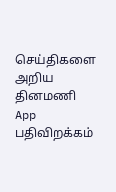செய்திகளை அறிய தினமணி App பதிவிறக்கம்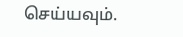செய்யவும்.